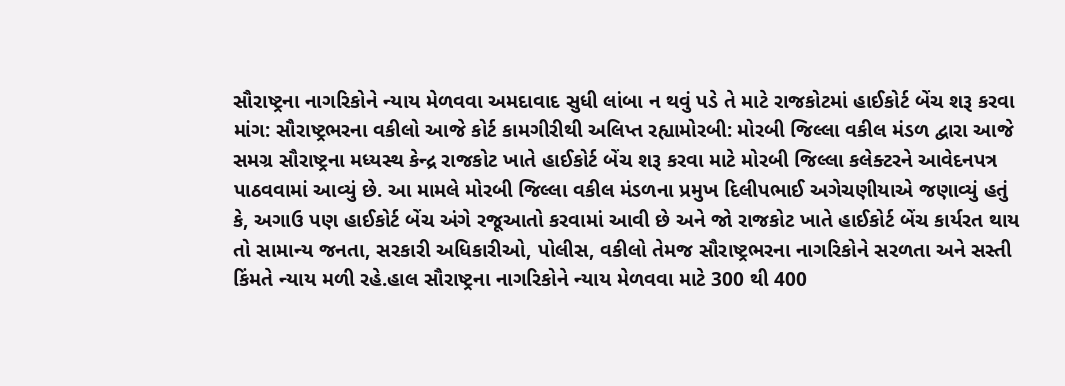સૌરાષ્ટ્રના નાગરિકોને ન્યાય મેળવવા અમદાવાદ સુધી લાંબા ન થવું પડે તે માટે રાજકોટમાં હાઈકોર્ટ બેંચ શરૂ કરવા માંગ: સૌરાષ્ટ્રભરના વકીલો આજે કોર્ટ કામગીરીથી અલિપ્ત રહ્યામોરબી: મોરબી જિલ્લા વકીલ મંડળ દ્વારા આજે સમગ્ર સૌરાષ્ટ્રના મધ્યસ્થ કેન્દ્ર રાજકોટ ખાતે હાઈકોર્ટ બેંચ શરૂ કરવા માટે મોરબી જિલ્લા કલેક્ટરને આવેદનપત્ર પાઠવવામાં આવ્યું છે. આ મામલે મોરબી જિલ્લા વકીલ મંડળના પ્રમુખ દિલીપભાઈ અગેચણીયાએ જણાવ્યું હતું કે, અગાઉ પણ હાઈકોર્ટ બેંચ અંગે રજૂઆતો કરવામાં આવી છે અને જો રાજકોટ ખાતે હાઈકોર્ટ બેંચ કાર્યરત થાય તો સામાન્ય જનતા, સરકારી અધિકારીઓ, પોલીસ, વકીલો તેમજ સૌરાષ્ટ્રભરના નાગરિકોને સરળતા અને સસ્તી કિંમતે ન્યાય મળી રહે.હાલ સૌરાષ્ટ્રના નાગરિકોને ન્યાય મેળવવા માટે 300 થી 400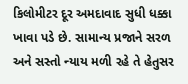કિલોમીટર દૂર અમદાવાદ સુધી ધક્કા ખાવા પડે છે. સામાન્ય પ્રજાને સરળ અને સસ્તો ન્યાય મળી રહે તે હેતુસર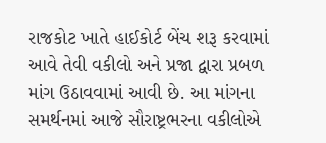રાજકોટ ખાતે હાઈકોર્ટ બેંચ શરૂ કરવામાં આવે તેવી વકીલો અને પ્રજા દ્વારા પ્રબળ માંગ ઉઠાવવામાં આવી છે. આ માંગના સમર્થનમાં આજે સૌરાષ્ટ્રભરના વકીલોએ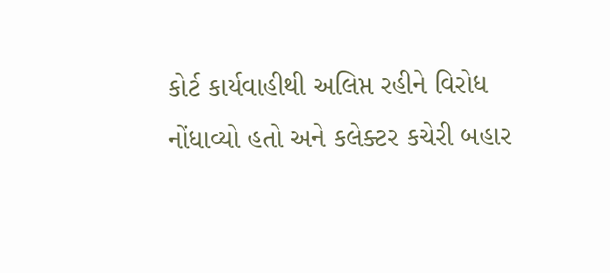કોર્ટ કાર્યવાહીથી અલિપ્ત રહીને વિરોધ નોંધાવ્યો હતો અને કલેક્ટર કચેરી બહાર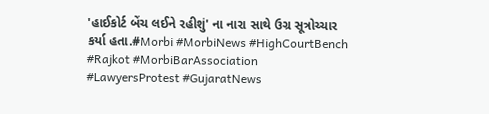'હાઈકોર્ટ બેંચ લઈને રહીશું' ના નારા સાથે ઉગ્ર સૂત્રોચ્ચાર કર્યા હતા.#Morbi #MorbiNews #HighCourtBench #Rajkot #MorbiBarAssociation #LawyersProtest #GujaratNews